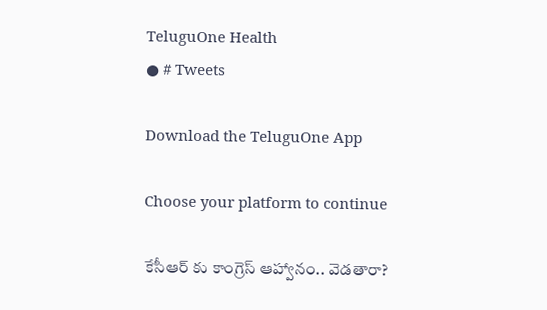TeluguOne Health
● # Tweets

Download the TeluguOne App

Choose your platform to continue

కేసీఆర్ కు కాంగ్రెస్ ఆహ్వానం.. వెడతారా?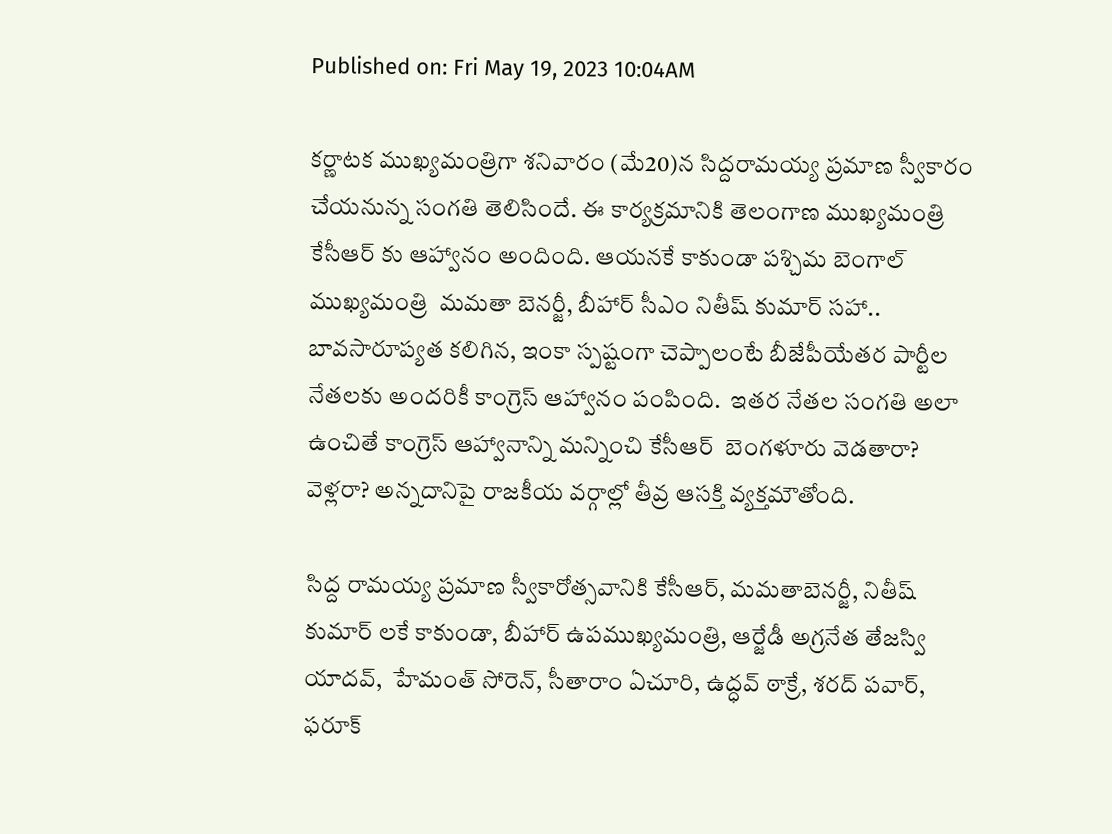Published on: Fri May 19, 2023 10:04AM

కర్ణాటక ముఖ్యమంత్రిగా శనివారం (మే20)న సిద్దరామయ్య ప్రమాణ స్వీకారం చేయనున్న సంగతి తెలిసిందే. ఈ కార్యక్రమానికి తెలంగాణ ముఖ్యమంత్రి కేసీఆర్ కు ఆహ్వానం అందింది. ఆయనకే కాకుండా పశ్చిమ బెంగాల్ ముఖ్యమంత్రి  మమతా బెనర్జీ, బీహార్‌ సీఎం నితీష్ కుమార్ సహా.. బావసారూప్యత కలిగిన, ఇంకా స్పష్టంగా చెప్పాలంటే బీజేపీయేతర పార్టీల నేతలకు అందరికీ కాంగ్రెస్ ఆహ్వానం పంపింది.  ఇతర నేతల సంగతి అలా ఉంచితే కాంగ్రెస్ ఆహ్వానాన్ని మన్నించి కేసీఆర్  బెంగళూరు వెడతారా? వెళ్లరా? అన్నదానిపై రాజకీయ వర్గాల్లో తీవ్ర ఆసక్తి వ్యక్తమౌతోంది.

సిద్ద రామయ్య ప్రమాణ స్వీకారోత్సవానికి కేసీఆర్, మమతాబెనర్జీ, నితీష్ కుమార్ లకే కాకుండా, బీహార్ ఉపముఖ్యమంత్రి, ఆర్జేడీ అగ్రనేత తేజస్వి యాదవ్,  హేమంత్ సోరెన్, సీతారాం ఏచూరి, ఉద్ధవ్ ఠాక్రే, శరద్ పవార్, ఫరూక్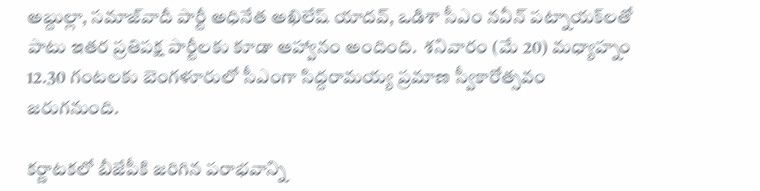అబ్దుల్లా, సమాజ్‌వాదీ పార్టీ అధినేత అఖిలేష్ యాదవ్, ఒడిశా సీఎం నవీన్ పట్నాయక్‌లతో పాటు ఇతర ప్రతిపక్ష పార్టీలకు కూడా ఆహ్వానం అందింది.  శనివారం (మే 20) మధ్యాహ్నం 12.30 గంటలకు బెంగళూరులో సీఎంగా సిద్దరామయ్య ప్రమాణ స్వీకారోత్సవం జరుగనుంది.

కర్ణాటకలో బీజేపీకి జరిగిన పరాభవాన్ని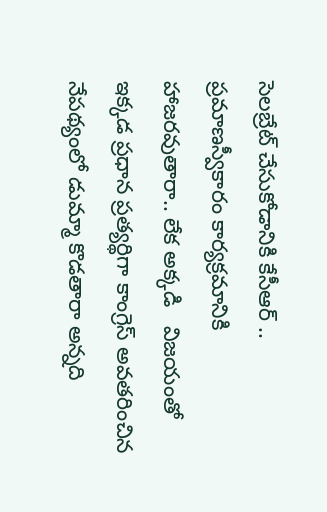సెలబ్రేట్ చేసుకోడానికి కేసీఆర్ .. ప్రమాణస్వీకారం కార్యక్రమానికి హాజరవుతారా.. లేక అక్కడి   విజయంతో ఇక్కడ ప్రధాన ప్రత్యర్థిగా కాంగ్రెస్ అవతరించిన నేపథ్యంలో డుమ్మా కొడతారా అన్నది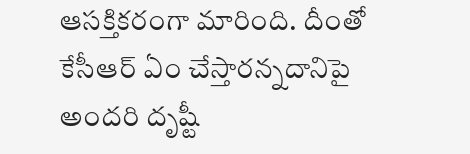ఆసక్తికరంగా మారింది. దీంతో కేసీఆర్ ఏం చేస్తారన్నదానిపై అందరి దృష్టీ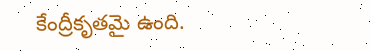కేంద్రీకృతమై ఉంది.